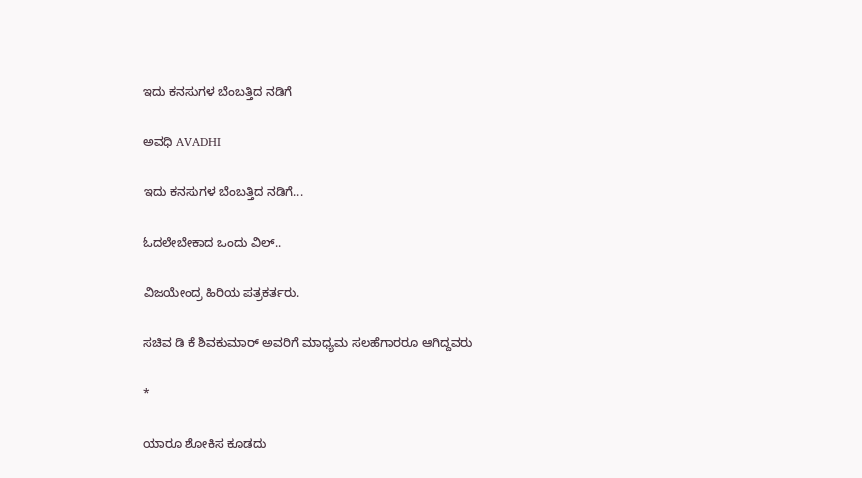ಇದು ಕನಸುಗಳ ಬೆಂಬತ್ತಿದ ನಡಿಗೆ‍

ಅವಧಿ AVADHI

ಇದು ಕನಸುಗಳ ಬೆಂಬತ್ತಿದ ನಡಿಗೆ...

ಓದಲೇಬೇಕಾದ ಒಂದು ವಿಲ್..

ವಿಜಯೇಂದ್ರ ಹಿರಿಯ ಪತ್ರಕರ್ತರು.

ಸಚಿವ ಡಿ ಕೆ ಶಿವಕುಮಾರ್ ಅವರಿಗೆ ಮಾಧ್ಯಮ ಸಲಹೆಗಾರರೂ ಆಗಿದ್ದವರು

*

ಯಾರೂ ಶೋಕಿಸ ಕೂಡದು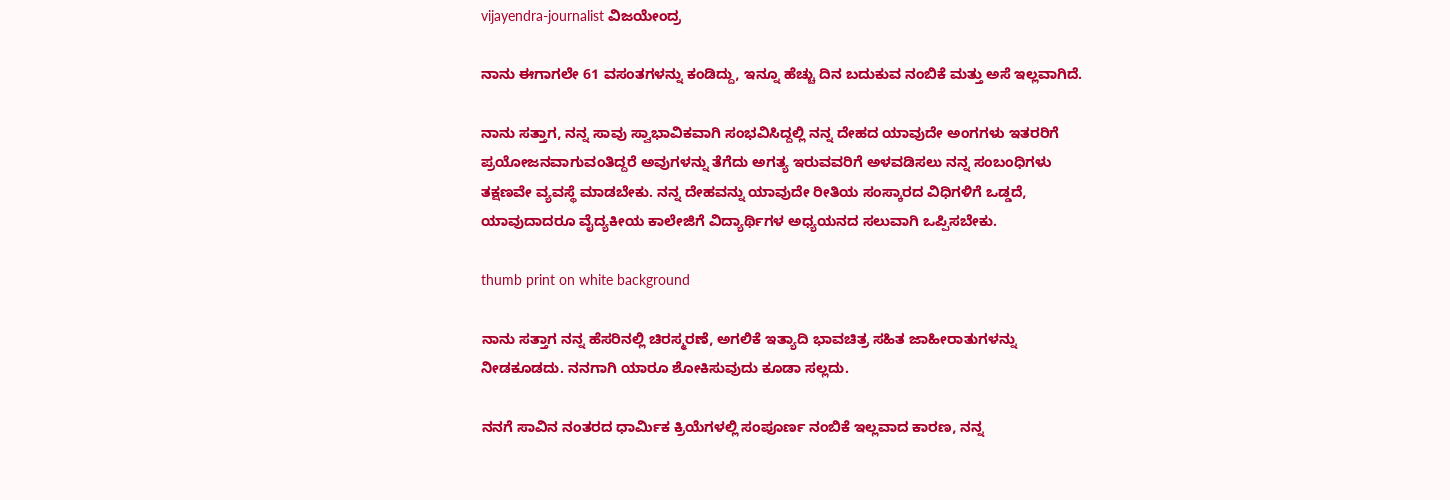vijayendra-journalist ವಿಜಯೇಂದ್ರ

ನಾನು ಈಗಾಗಲೇ 61 ವಸಂತಗಳನ್ನು ಕಂಡಿದ್ದು, ಇನ್ನೂ ಹೆಚ್ಚು ದಿನ ಬದುಕುವ ನಂಬಿಕೆ ಮತ್ತು ಅಸೆ ಇಲ್ಲವಾಗಿದೆ.

ನಾನು ಸತ್ತಾಗ, ನನ್ನ ಸಾವು ಸ್ವಾಭಾವಿಕವಾಗಿ ಸಂಭವಿಸಿದ್ದಲ್ಲಿ ನನ್ನ ದೇಹದ ಯಾವುದೇ ಅಂಗಗಳು ಇತರರಿಗೆ ಪ್ರಯೋಜನವಾಗುವಂತಿದ್ದರೆ ಅವುಗಳನ್ನು ತೆಗೆದು ಅಗತ್ಯ ಇರುವವರಿಗೆ ಅಳವಡಿಸಲು ನನ್ನ ಸಂಬಂಧಿಗಳು ತಕ್ಷಣವೇ ವ್ಯವಸ್ಥೆ ಮಾಡಬೇಕು. ನನ್ನ ದೇಹವನ್ನು ಯಾವುದೇ ರೀತಿಯ ಸಂಸ್ಕಾರದ ವಿಧಿಗಳಿಗೆ ಒಡ್ಡದೆ, ಯಾವುದಾದರೂ ವೈದ್ಯಕೀಯ ಕಾಲೇಜಿಗೆ ವಿದ್ಯಾರ್ಥಿಗಳ ಅಧ್ಯಯನದ ಸಲುವಾಗಿ ಒಪ್ಪಿಸಬೇಕು.

thumb print on white background

ನಾನು ಸತ್ತಾಗ ನನ್ನ ಹೆಸರಿನಲ್ಲಿ ಚಿರಸ್ಮರಣೆ, ಅಗಲಿಕೆ ಇತ್ಯಾದಿ ಭಾವಚಿತ್ರ ಸಹಿತ ಜಾಹೀರಾತುಗಳನ್ನು ನೀಡಕೂಡದು. ನನಗಾಗಿ ಯಾರೂ ಶೋಕಿಸುವುದು ಕೂಡಾ ಸಲ್ಲದು.

ನನಗೆ ಸಾವಿನ ನಂತರದ ಧಾರ್ಮಿಕ ಕ್ರಿಯೆಗಳಲ್ಲಿ ಸಂಪೂರ್ಣ ನಂಬಿಕೆ ಇಲ್ಲವಾದ ಕಾರಣ, ನನ್ನ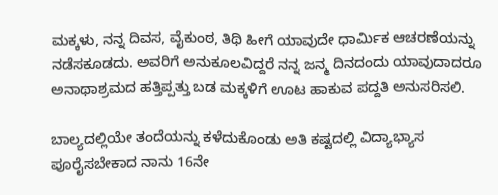ಮಕ್ಕಳು, ನನ್ನ ದಿವಸ, ವೈಕುಂಠ, ತಿಥಿ ಹೀಗೆ ಯಾವುದೇ ಧಾರ್ಮಿಕ ಆಚರಣೆಯನ್ನು ನಡೆಸಕೂಡದು. ಅವರಿಗೆ ಅನುಕೂಲವಿದ್ದರೆ ನನ್ನ ಜನ್ಮ ದಿನದಂದು ಯಾವುದಾದರೂ ಅನಾಥಾಶ್ರಮದ ಹತ್ತಿಪ್ಪತ್ತು ಬಡ ಮಕ್ಕಳಿಗೆ ಊಟ ಹಾಕುವ ಪದ್ದತಿ ಅನುಸರಿಸಲಿ.

ಬಾಲ್ಯದಲ್ಲಿಯೇ ತಂದೆಯನ್ನು ಕಳೆದುಕೊಂಡು ಅತಿ ಕಷ್ಟದಲ್ಲಿ ವಿದ್ಯಾಭ್ಯಾಸ ಪೂರೈಸಬೇಕಾದ ನಾನು 16ನೇ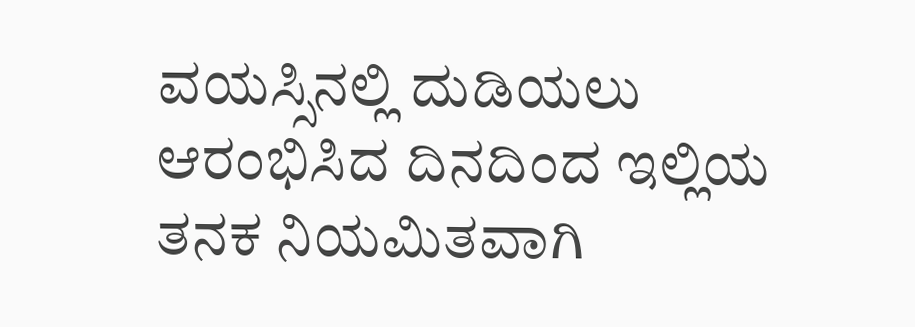ವಯಸ್ಸಿನಲ್ಲಿ ದುಡಿಯಲು ಆರಂಭಿಸಿದ ದಿನದಿಂದ ಇಲ್ಲಿಯ ತನಕ ನಿಯಮಿತವಾಗಿ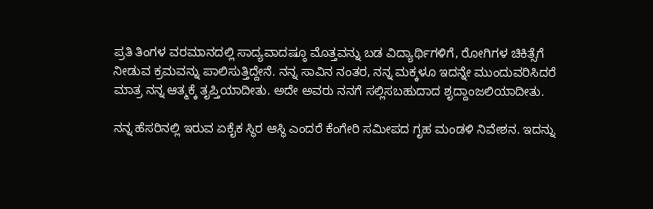ಪ್ರತಿ ತಿಂಗಳ ವರಮಾನದಲ್ಲಿ ಸಾದ್ಯವಾದಷ್ಠೂ ಮೊತ್ತವನ್ನು ಬಡ ವಿದ್ಯಾರ್ಥಿಗಳಿಗೆ, ರೋಗಿಗಳ ಚಿಕಿತ್ಸೆಗೆ ನೀಡುವ ಕ್ರಮವನ್ನು ಪಾಲಿಸುತ್ತಿದ್ದೇನೆ. ನನ್ನ ಸಾವಿನ ನಂತರ, ನನ್ನ ಮಕ್ಕಳೂ ಇದನ್ನೇ ಮುಂದುವರಿಸಿದರೆ ಮಾತ್ರ ನನ್ನ ಆತ್ಮಕ್ಕೆ ತೃಪ್ತಿಯಾದೀತು. ಅದೇ ಅವರು ನನಗೆ ಸಲ್ಲಿಸಬಹುದಾದ ಶೃದ್ದಾಂಜಲಿಯಾದೀತು.

ನನ್ನ ಹೆಸರಿನಲ್ಲಿ ಇರುವ ಏಕೈಕ ಸ್ಥಿರ ಆಸ್ಥಿ ಎಂದರೆ ಕೆಂಗೇರಿ ಸಮೀಪದ ಗೃಹ ಮಂಡಳಿ ನಿವೇಶನ. ಇದನ್ನು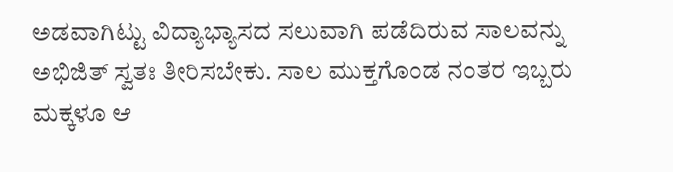ಅಡವಾಗಿಟ್ಟು ವಿದ್ಯಾಭ್ಯಾಸದ ಸಲುವಾಗಿ ಪಡೆದಿರುವ ಸಾಲವನ್ನು ಅಭಿಜಿತ್ ಸ್ವತಃ ತೀರಿಸಬೇಕು. ಸಾಲ ಮುಕ್ತಗೊಂಡ ನಂತರ ಇಬ್ಬರು ಮಕ್ಕಳೂ ಆ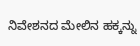ನಿವೇಶನದ ಮೇಲಿನ ಹಕ್ಕನ್ನು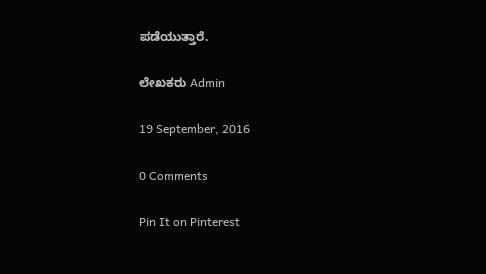ಪಡೆಯುತ್ತಾರೆ.

ಲೇಖಕರು Admin

19 September, 2016

0 Comments

Pin It on Pinterest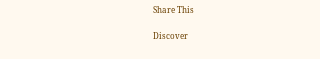Share This

Discover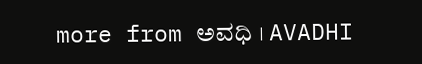more from ಅವಧಿ । AVADHI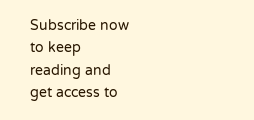Subscribe now to keep reading and get access to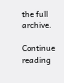the full archive.

Continue reading